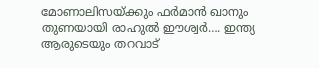മോണാലിസയ്ക്കും ഫർമാൻ ഖാനും തുണയായി രാഹുൽ ഈശ്വർ…. ഇന്ത്യ ആരുടെയും തറവാട്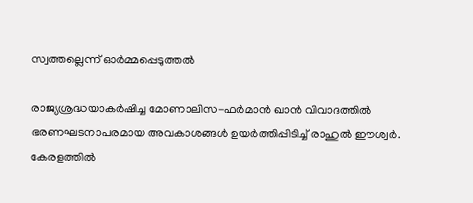സ്വത്തല്ലെന്ന് ഓർമ്മപ്പെടുത്തൽ

രാജ്യശ്രദ്ധയാകർഷിച്ച മോണാലിസ-ഫർമാൻ ഖാൻ വിവാദത്തിൽ ഭരണഘടനാപരമായ അവകാശങ്ങൾ ഉയർത്തിപ്പിടിച്ച് രാഹുൽ ഈശ്വർ. കേരളത്തിൽ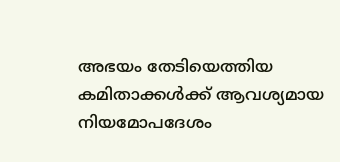അഭയം തേടിയെത്തിയ കമിതാക്കൾക്ക് ആവശ്യമായ നിയമോപദേശം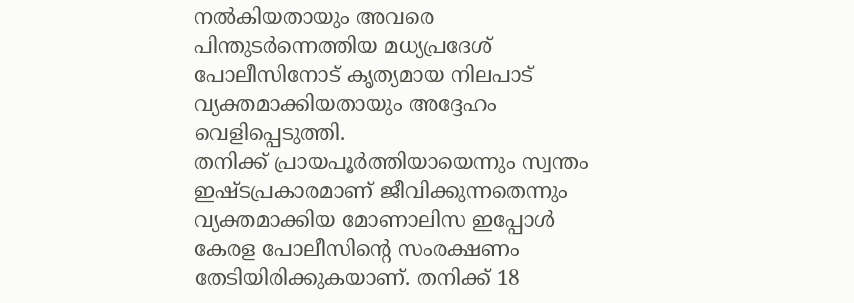നൽകിയതായും അവരെ പിന്തുടർന്നെത്തിയ മധ്യപ്രദേശ് പോലീസിനോട് കൃത്യമായ നിലപാട് വ്യക്തമാക്കിയതായും അദ്ദേഹം വെളിപ്പെടുത്തി.
തനിക്ക് പ്രായപൂർത്തിയായെന്നും സ്വന്തം ഇഷ്ടപ്രകാരമാണ് ജീവിക്കുന്നതെന്നും വ്യക്തമാക്കിയ മോണാലിസ ഇപ്പോൾ കേരള പോലീസിന്റെ സംരക്ഷണം തേടിയിരിക്കുകയാണ്. തനിക്ക് 18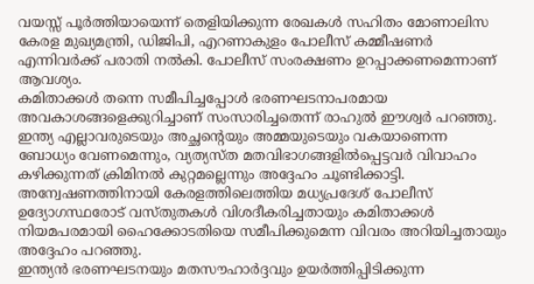വയസ്സ് പൂർത്തിയായെന്ന് തെളിയിക്കുന്ന രേഖകൾ സഹിതം മോണാലിസ കേരള മുഖ്യമന്ത്രി, ഡിജിപി, എറണാകുളം പോലീസ് കമ്മീഷണർ എന്നിവർക്ക് പരാതി നൽകി. പോലീസ് സംരക്ഷണം ഉറപ്പാക്കണമെന്നാണ് ആവശ്യം.
കമിതാക്കൾ തന്നെ സമീപിച്ചപ്പോൾ ഭരണഘടനാപരമായ അവകാശങ്ങളെക്കുറിച്ചാണ് സംസാരിച്ചതെന്ന് രാഹുൽ ഈശ്വർ പറഞ്ഞു. ഇന്ത്യ എല്ലാവരുടെയും അച്ഛന്റെയും അമ്മയുടെയും വകയാണെന്ന ബോധ്യം വേണമെന്നും, വ്യത്യസ്ത മതവിഭാഗങ്ങളിൽപ്പെട്ടവർ വിവാഹം കഴിക്കുന്നത് ക്രിമിനൽ കുറ്റമല്ലെന്നും അദ്ദേഹം ചൂണ്ടിക്കാട്ടി. അന്വേഷണത്തിനായി കേരളത്തിലെത്തിയ മധ്യപ്രദേശ് പോലീസ് ഉദ്യോഗസ്ഥരോട് വസ്തുതകൾ വിശദീകരിച്ചതായും കമിതാക്കൾ നിയമപരമായി ഹൈക്കോടതിയെ സമീപിക്കുമെന്ന വിവരം അറിയിച്ചതായും അദ്ദേഹം പറഞ്ഞു.
ഇന്ത്യൻ ഭരണഘടനയും മതസൗഹാർദ്ദവും ഉയർത്തിപ്പിടിക്കുന്ന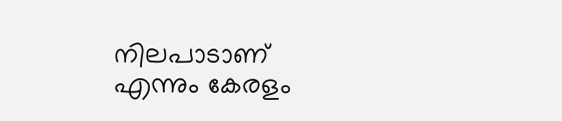നിലപാടാണ് എന്നും കേരളം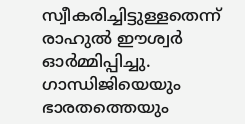സ്വീകരിച്ചിട്ടുള്ളതെന്ന് രാഹുൽ ഈശ്വർ ഓർമ്മിപ്പിച്ചു. ഗാന്ധിജിയെയും ഭാരതത്തെയും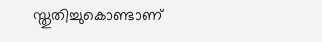സ്തുതിച്ചുകൊണ്ടാണ്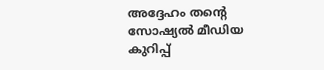അദ്ദേഹം തന്റെ സോഷ്യൽ മീഡിയ കുറിപ്പ്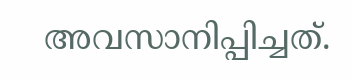അവസാനിപ്പിച്ചത്.